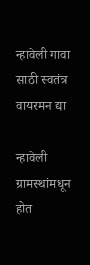न्हावेली गावा साठी स्वतंत्र वायरमन द्या

न्हावेली ग्रामस्थांमधून होत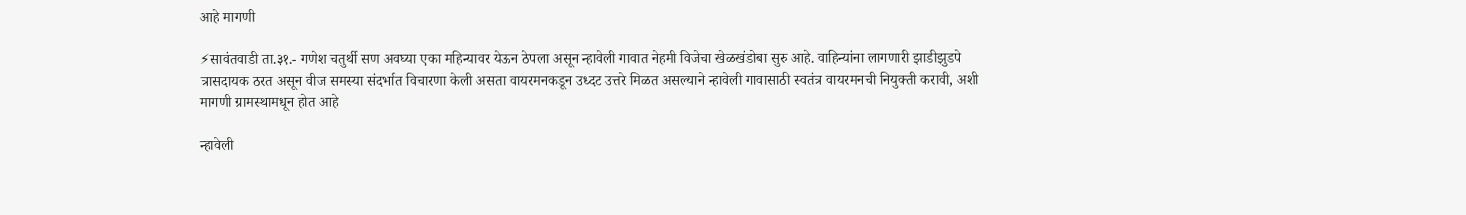आहे मागणी

⚡सावंतवाडी ता.३१.- गणेश चतुर्थी सण अवघ्या एका महिन्यावर येऊन ठेपला असून न्हावेली गावात नेहमी विजेचा खेळखंडोबा सुरु आहे. वाहिन्यांना लागणारी झाडीझुडपे त्रासदायक ठरत असून वीज समस्या संदर्भात विचारणा केली असता वायरमनकडून उध्दट उत्तरे मिळत असल्याने न्हावेली गावासाठी स्वतंत्र वायरमनची नियुक्ती करावी, अशी मागणी ग्रामस्थामधून होत आहे

न्हावेली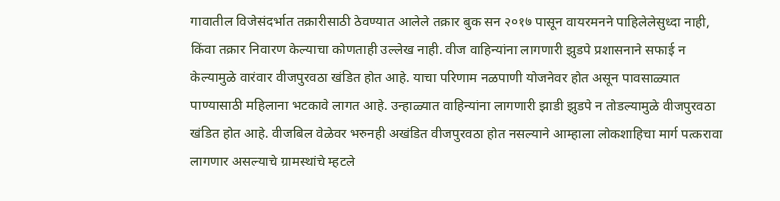गावातील विजेसंदर्भात तक्रारीसाठी ठेवण्यात आलेले तक्रार बुक सन २०१७ पासून वायरमनने पाहिलेलेसुध्दा नाही, किंवा तक्रार निवारण केल्याचा कोणताही उल्लेख नाही. वीज वाहिन्यांना लागणारी झुडपे प्रशासनाने सफाई न केल्यामुळे वारंवार वीजपुरवठा खंडित होत आहे. याचा परिणाम नळपाणी योजनेवर होत असून पावसाळ्यात पाण्यासाठी महिलाना भटकावे लागत आहे. उन्हाळ्यात वाहिन्यांना लागणारी झाडी झुडपे न तोडल्यामुळे वीजपुरवठा खंडित होत आहे. वीजबिल वेळेवर भरुनही अखंडित वीजपुरवठा होत नसल्याने आम्हाला लोकशाहिचा मार्ग पत्करावा लागणार असल्याचे ग्रामस्थांचे म्हटले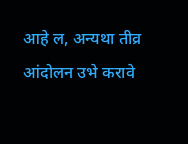आहे ल, अन्यथा तीव्र आंदोलन उभे करावे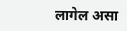लागेल असा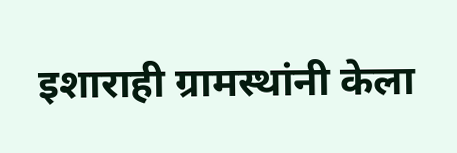इशाराही ग्रामस्थांनी केला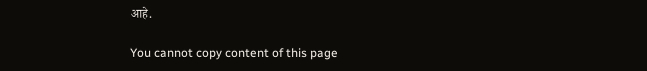आहे.

You cannot copy content of this page